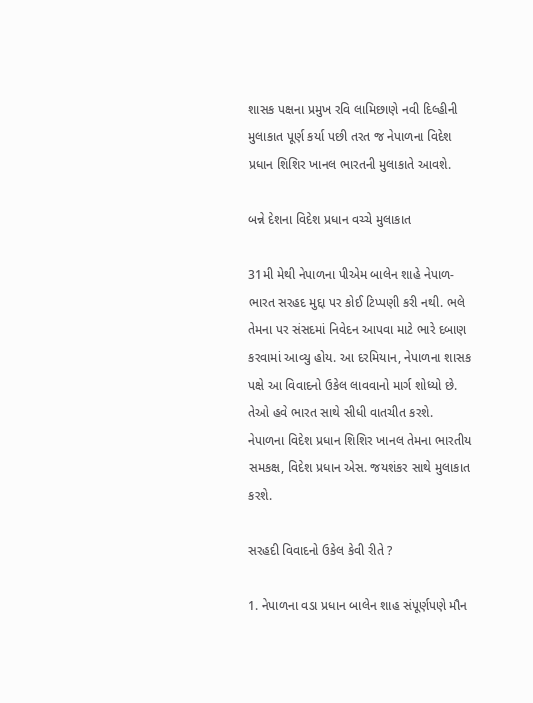શાસક પક્ષના પ્રમુખ રવિ લામિછાણે નવી દિલ્હીની મુલાકાત પૂર્ણ કર્યા પછી તરત જ નેપાળના વિદેશ પ્રધાન શિશિર ખાનલ ભારતની મુલાકાતે આવશે.

બન્ને દેશના વિદેશ પ્રધાન વચ્ચે મુલાકાત

31મી મેથી નેપાળના પીએમ બાલેન શાહે નેપાળ-ભારત સરહદ મુદ્દા પર કોઈ ટિપ્પણી કરી નથી. ભલે તેમના પર સંસદમાં નિવેદન આપવા માટે ભારે દબાણ કરવામાં આવ્યુ હોય. આ દરમિયાન, નેપાળના શાસક પક્ષે આ વિવાદનો ઉકેલ લાવવાનો માર્ગ શોધ્યો છે. તેઓ હવે ભારત સાથે સીધી વાતચીત કરશે. નેપાળના વિદેશ પ્રધાન શિશિર ખાનલ તેમના ભારતીય સમકક્ષ, વિદેશ પ્રધાન એસ. જયશંકર સાથે મુલાકાત કરશે.

સરહદી વિવાદનો ઉકેલ કેવી રીતે ?

1. નેપાળના વડા પ્રધાન બાલેન શાહ સંપૂર્ણપણે મૌન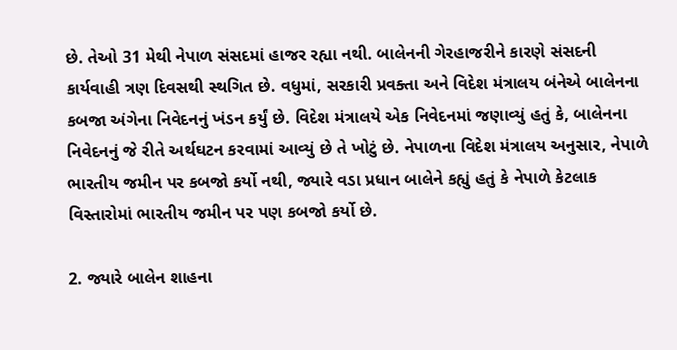છે. તેઓ 31 મેથી નેપાળ સંસદમાં હાજર રહ્યા નથી. બાલેનની ગેરહાજરીને કારણે સંસદની કાર્યવાહી ત્રણ દિવસથી સ્થગિત છે. વધુમાં, સરકારી પ્રવક્તા અને વિદેશ મંત્રાલય બંનેએ બાલેનના કબજા અંગેના નિવેદનનું ખંડન કર્યું છે. વિદેશ મંત્રાલયે એક નિવેદનમાં જણાવ્યું હતું કે, બાલેનના નિવેદનનું જે રીતે અર્થઘટન કરવામાં આવ્યું છે તે ખોટું છે. નેપાળના વિદેશ મંત્રાલય અનુસાર, નેપાળે ભારતીય જમીન પર કબજો કર્યો નથી, જ્યારે વડા પ્રધાન બાલેને કહ્યું હતું કે નેપાળે કેટલાક વિસ્તારોમાં ભારતીય જમીન પર પણ કબજો કર્યો છે.

2. જ્યારે બાલેન શાહના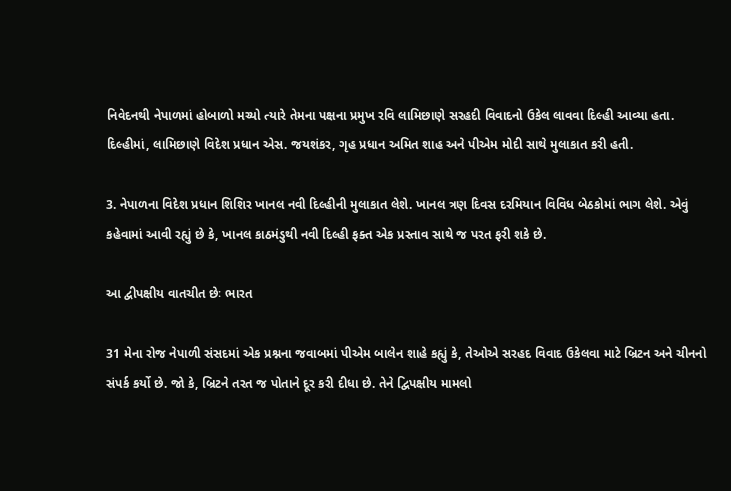નિવેદનથી નેપાળમાં હોબાળો મચ્યો ત્યારે તેમના પક્ષના પ્રમુખ રવિ લામિછાણે સરહદી વિવાદનો ઉકેલ લાવવા દિલ્હી આવ્યા હતા. દિલ્હીમાં, લામિછાણે વિદેશ પ્રધાન એસ. જયશંકર, ગૃહ પ્રધાન અમિત શાહ અને પીએમ મોદી સાથે મુલાકાત કરી હતી.

3. નેપાળના વિદેશ પ્રધાન શિશિર ખાનલ નવી દિલ્હીની મુલાકાત લેશે. ખાનલ ત્રણ દિવસ દરમિયાન વિવિધ બેઠકોમાં ભાગ લેશે. એવું કહેવામાં આવી રહ્યું છે કે, ખાનલ કાઠમંડુથી નવી દિલ્હી ફક્ત એક પ્રસ્તાવ સાથે જ પરત ફરી શકે છે.

આ દ્વીપક્ષીય વાતચીત છેઃ ભારત

31 મેના રોજ નેપાળી સંસદમાં એક પ્રશ્નના જવાબમાં પીએમ બાલેન શાહે કહ્યું કે, તેઓએ સરહદ વિવાદ ઉકેલવા માટે બ્રિટન અને ચીનનો સંપર્ક કર્યો છે. જો કે, બ્રિટને તરત જ પોતાને દૂર કરી દીધા છે. તેને દ્વિપક્ષીય મામલો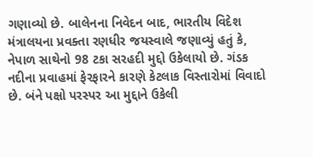ગણાવ્યો છે. બાલેનના નિવેદન બાદ, ભારતીય વિદેશ મંત્રાલયના પ્રવક્તા રણધીર જયસ્વાલે જણાવ્યું હતું કે, નેપાળ સાથેનો 98 ટકા સરહદી મુદ્દો ઉકેલાયો છે. ગંડક નદીના પ્રવાહમાં ફેરફારને કારણે કેટલાક વિસ્તારોમાં વિવાદો છે. બંને પક્ષો પરસ્પર આ મુદ્દાને ઉકેલી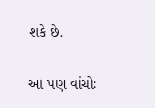શકે છે.

આ પણ વાંચોઃ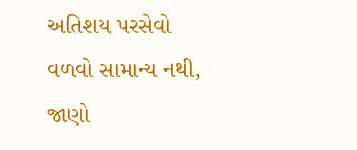અતિશય પરસેવો વળવો સામાન્ય નથી, જાણો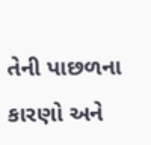તેની પાછળના કારણો અને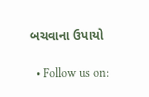બચવાના ઉપાયો

  • Follow us on: